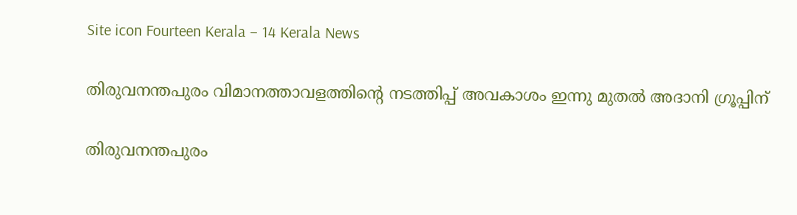Site icon Fourteen Kerala – 14 Kerala News

തിരുവനന്തപുരം വിമാനത്താവളത്തിന്‍റെ നടത്തിപ്പ് അവകാശം ഇന്നു മുതല്‍ അദാനി ഗ്രൂപ്പിന്

തിരുവനന്തപുരം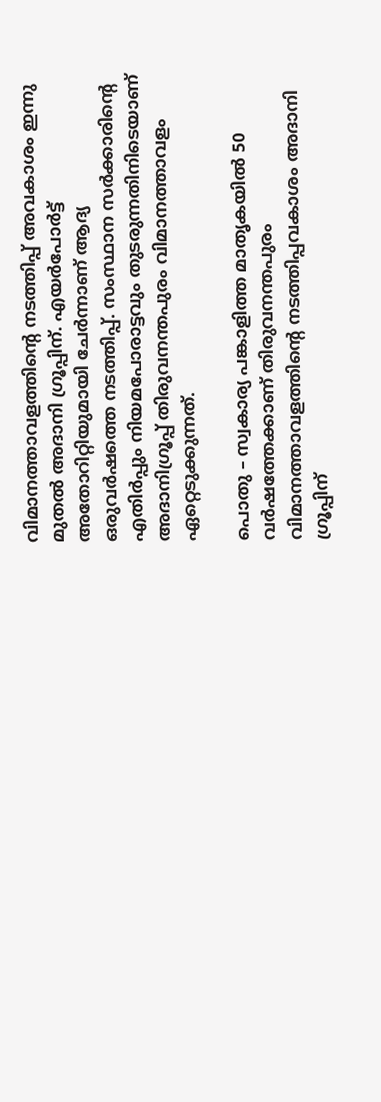വിമാനത്താവളത്തിന്‍റെ നടത്തിപ്പ് അവകാശം ഇന്നു മുതല്‍ അദാനി ഗ്രൂപ്പിന്. എയർപോർട്ട് അതോറിറ്റിയുമായി ചേർന്നാണ് ആദ്യ ഒരുവർഷത്തെ നടത്തിപ്പ്. സംസ്ഥാന സർക്കാരിന്‍റെ എതിർപ്പും നിയമപോരാട്ടവും തുടരുന്നതിനിടെയാണ് അദാനിഗ്രൂപ്പ് തിരുവനന്തപുരം വിമാനത്താവളം ഏറ്റെടുക്കുന്നത്.

പൊതു – സ്വകാര്യ പങ്കാളിത്ത മാതൃകയില്‍ 50 വർഷത്തേക്കാണ് തിരുവനന്തപുരം വിമാനത്താവളത്തിന്‍റെ നടത്തിപ്പവകാശം അദാനി ഗ്രൂപ്പിന്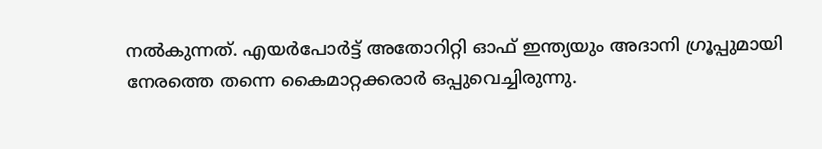നല്‍കുന്നത്. എയർപോർട്ട് അതോറിറ്റി ഓഫ് ഇന്ത്യയും അദാനി ഗ്രൂപ്പുമായി നേരത്തെ തന്നെ കൈമാറ്റക്കരാർ ഒപ്പുവെച്ചിരുന്നു.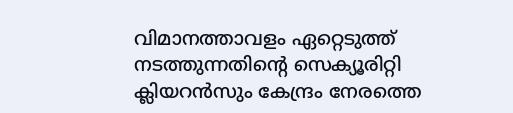വിമാനത്താവളം ഏറ്റെടുത്ത് നടത്തുന്നതിന്‍റെ സെക്യൂരിറ്റി ക്ലിയറന്‍സും കേന്ദ്രം നേരത്തെ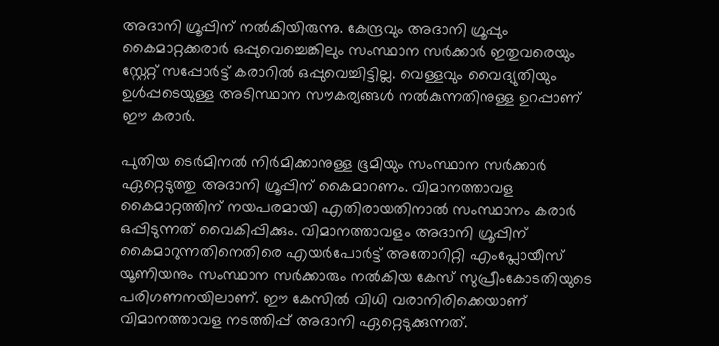അദാനി ഗ്രൂപ്പിന് നല്‍കിയിരുന്നു. കേന്ദ്രവും അദാനി ഗ്രൂപ്പും കൈമാറ്റക്കരാർ ഒപ്പുവെച്ചെങ്കിലും സംസ്ഥാന സർക്കാർ ഇതുവരെയും സ്റ്റേറ്റ് സപ്പോർട്ട് കരാറില്‍ ഒപ്പുവെച്ചിട്ടില്ല. വെള്ളവും വൈദ്യുതിയും ഉള്‍പ്പടെയുള്ള അടിസ്ഥാന സൗകര്യങ്ങള്‍ നല്‍കുന്നതിനുള്ള ഉറപ്പാണ് ഈ കരാര്‍.

പുതിയ ടെര്‍മിനല്‍ നിര്‍മിക്കാനുള്ള ഭൂമിയും സംസ്ഥാന സർക്കാർ ഏറ്റെടുത്തു അദാനി ഗ്രൂപ്പിന് കൈമാറണം. വിമാനത്താവള കൈമാറ്റത്തിന് നയപരമായി എതിരായതിനാല്‍ സംസ്ഥാനം കരാര്‍ ഒപ്പിടുന്നത് വൈകിപ്പിക്കും. വിമാനത്താവളം അദാനി ഗ്രൂപ്പിന് കൈമാറുന്നതിനെതിരെ എയർപോർട്ട് അതോറിറ്റി എംപ്ലോയീസ് യൂണിയനും സംസ്ഥാന സർക്കാരും നല്‍കിയ കേസ് സുപ്രീംകോടതിയുടെ പരിഗണനയിലാണ്. ഈ കേസില്‍ വിധി വരാനിരിക്കെയാണ് വിമാനത്താവള നടത്തിപ്പ് അദാനി ഏറ്റെടുക്കുന്നത്.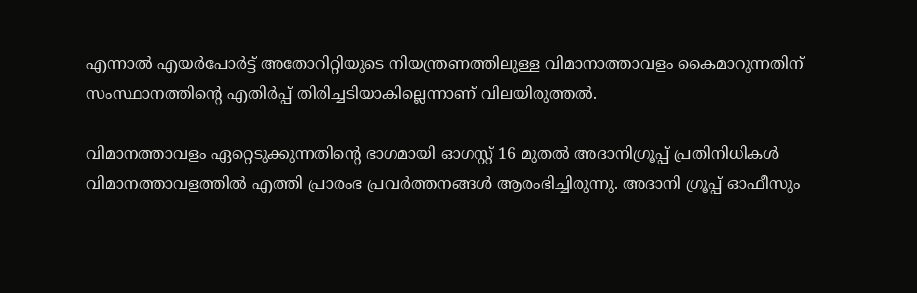എന്നാല്‍ എയര്‍പോര്‍ട്ട് അതോറിറ്റിയുടെ നിയന്ത്രണത്തിലുള്ള വിമാനാത്താവളം കൈമാറുന്നതിന് സംസ്ഥാനത്തിന്‍റെ എതിർപ്പ് തിരിച്ചടിയാകില്ലെന്നാണ് വിലയിരുത്തല്‍.

വിമാനത്താവളം ഏറ്റെടുക്കുന്നതിന്‍റെ ഭാഗമായി ഓഗസ്റ്റ് 16 മുതല്‍ അദാനിഗ്രൂപ്പ് പ്രതിനിധികള്‍ വിമാനത്താവളത്തില്‍ എത്തി പ്രാരംഭ പ്രവർത്തനങ്ങള്‍ ആരംഭിച്ചിരുന്നു. അദാനി ഗ്രൂപ്പ് ഓഫീസും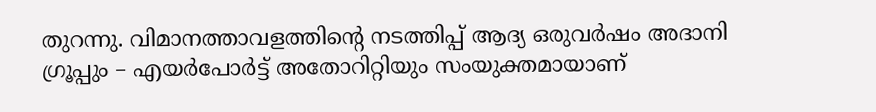തുറന്നു. വിമാനത്താവളത്തിന്‍റെ നടത്തിപ്പ് ആദ്യ ഒരുവർഷം അദാനി ഗ്രൂപ്പും – എയർപോർട്ട് അതോറിറ്റിയും സംയുക്തമായാണ്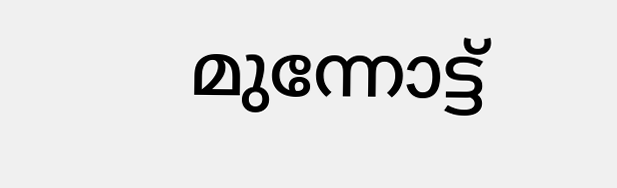മുന്നോട്ട്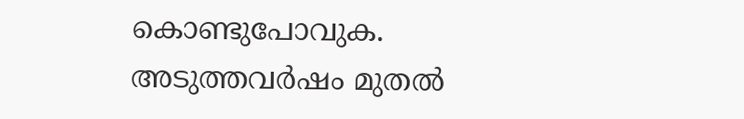കൊണ്ടുപോവുക. അടുത്തവർഷം മുതല്‍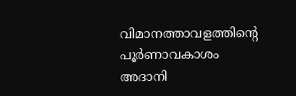വിമാനത്താവളത്തിന്‍റെ പൂർണാവകാശം അദാനി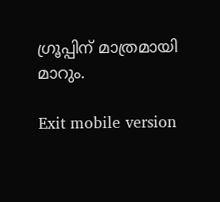ഗ്രൂപ്പിന് മാത്രമായി മാറും.

Exit mobile version